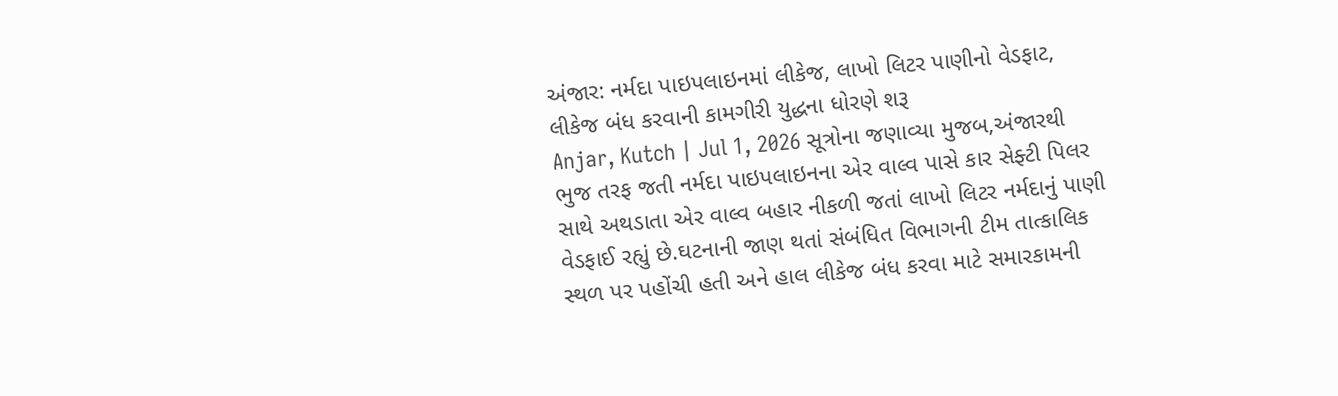અંજાર: નર્મદા પાઇપલાઇનમાં લીકેજ, લાખો લિટર પાણીનો વેડફાટ, લીકેજ બંધ કરવાની કામગીરી યુદ્ધના ધોરણે શરૂ
Anjar, Kutch | Jul 1, 2026 સૂત્રોના જણાવ્યા મુજબ,અંજારથી ભુજ તરફ જતી નર્મદા પાઇપલાઇનના એર વાલ્વ પાસે કાર સેફ્ટી પિલર સાથે અથડાતા એર વાલ્વ બહાર નીકળી જતાં લાખો લિટર નર્મદાનું પાણી વેડફાઈ રહ્યું છે.ઘટનાની જાણ થતાં સંબંધિત વિભાગની ટીમ તાત્કાલિક સ્થળ પર પહોંચી હતી અને હાલ લીકેજ બંધ કરવા માટે સમારકામની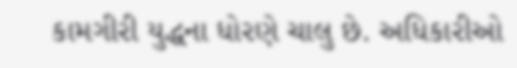કામગીરી યુદ્ધના ધોરણે ચાલુ છે. અધિકારીઓ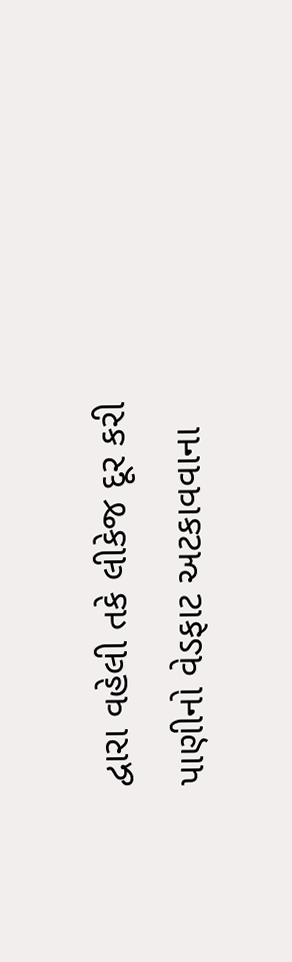દ્વારા વહેલી તકે લીકેજ દૂર કરી પાણીનો વેડફાટ અટકાવવાના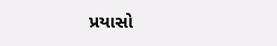પ્રયાસો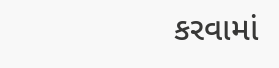કરવામાં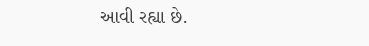આવી રહ્યા છે.